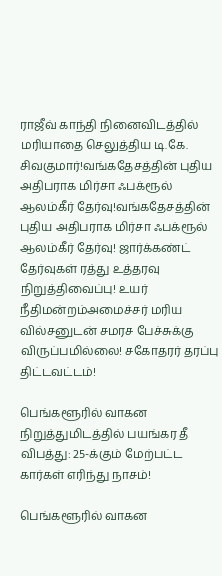ராஜீவ் காந்தி நினைவிடத்தில் மரியாதை செலுத்திய டி.கே. சிவகுமார்!வங்கதேசத்தின் புதிய அதிபராக மிர்சா ஃபக்ரூல் ஆலம்கீர் தேர்வு!வங்கதேசத்தின் புதிய அதிபராக மிர்சா ஃபக்ரூல் ஆலம்கீர் தேர்வு! ஜார்க்கண்ட் தேர்வுகள் ரத்து உத்தரவு நிறுத்திவைப்பு! உயர் நீதிமன்றம்அமைச்சர் மரிய வில்சனுடன் சமரச பேச்சுக்கு விருப்பமில்லை! சகோதரர் தரப்பு திட்டவட்டம்!

பெங்களூரில் வாகன நிறுத்துமிடத்தில் பயங்கர தீ விபத்து: 25-க்கும் மேற்பட்ட கார்கள் எரிந்து நாசம்!

பெங்களூரில் வாகன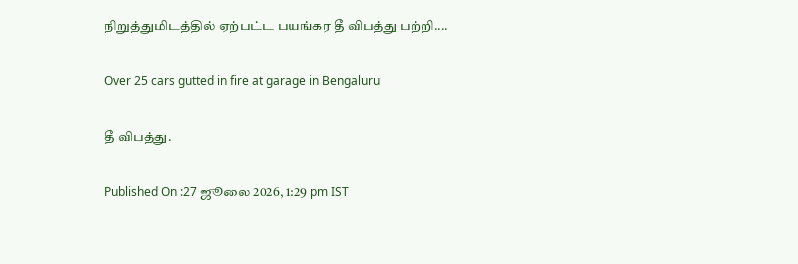நிறுத்துமிடத்தில் ஏற்பட்ட பயங்கர தீ விபத்து பற்றி....

Over 25 cars gutted in fire at garage in Bengaluru

தீ விபத்து.

Published On :27 ஜூலை 2026, 1:29 pm IST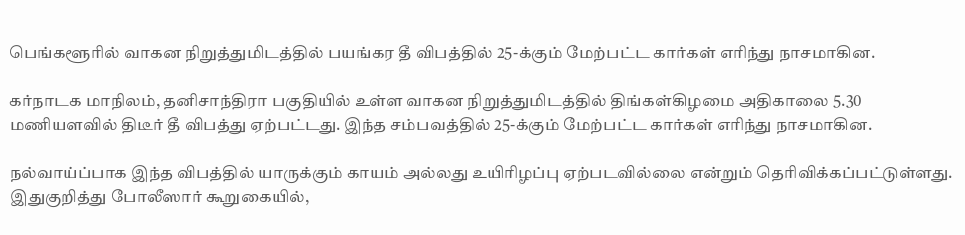பெங்களூரில் வாகன நிறுத்துமிடத்தில் பயங்கர தீ விபத்தில் 25-க்கும் மேற்பட்ட கார்கள் எரிந்து நாசமாகின.

கர்நாடக மாநிலம், தனிசாந்திரா பகுதியில் உள்ள வாகன நிறுத்துமிடத்தில் திங்கள்கிழமை அதிகாலை 5.30 மணியளவில் திடீர் தீ விபத்து ஏற்பட்டது. இந்த சம்பவத்தில் 25-க்கும் மேற்பட்ட கார்கள் எரிந்து நாசமாகின.

நல்வாய்ப்பாக இந்த விபத்தில் யாருக்கும் காயம் அல்லது உயிரிழப்பு ஏற்படவில்லை என்றும் தெரிவிக்கப்பட்டுள்ளது. இதுகுறித்து போலீஸார் கூறுகையில்,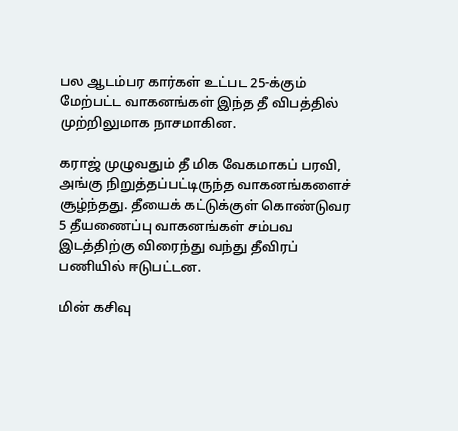பல ஆடம்பர கார்கள் உட்பட 25-க்கும் மேற்பட்ட வாகனங்கள் இந்த தீ விபத்தில் முற்றிலுமாக நாசமாகின.

கராஜ் முழுவதும் தீ மிக வேகமாகப் பரவி, அங்கு நிறுத்தப்பட்டிருந்த வாகனங்களைச் சூழ்ந்தது. தீயைக் கட்டுக்குள் கொண்டுவர 5 தீயணைப்பு வாகனங்கள் சம்பவ இடத்திற்கு விரைந்து வந்து தீவிரப் பணியில் ஈடுபட்டன.

மின் கசிவு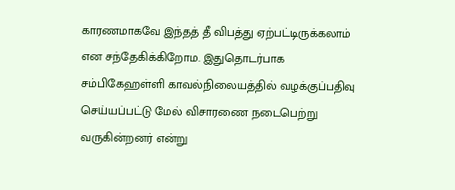காரணமாகவே இந்தத் தீ விபத்து ஏற்பட்டிருக்கலாம் என சந்தேகிக்கிறோம. இதுதொடர்பாக சம்பிகேஹள்ளி காவல்நிலையத்தில் வழக்குப்பதிவு செய்யப்பட்டு மேல் விசாரணை நடைபெற்று வருகின்றனர் என்று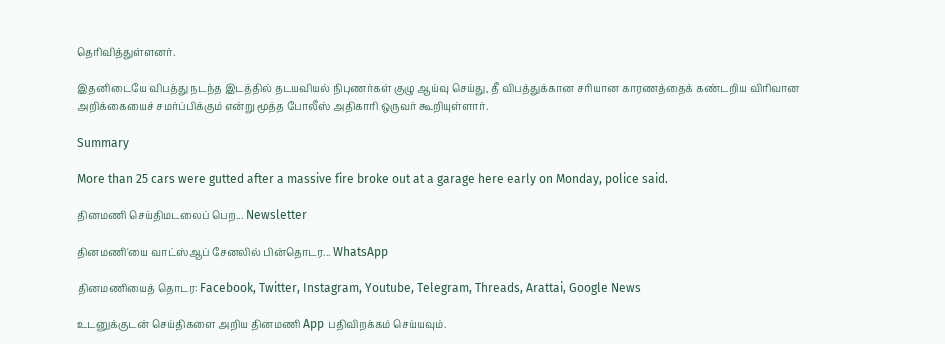தெரிவித்துள்ளனர்.

இதனிடையே விபத்து நடந்த இடத்தில் தடயவியல் நிபுணர்கள் குழு ஆய்வு செய்து, தீ விபத்துக்கான சரியான காரணத்தைக் கண்டறிய விரிவான அறிக்கையைச் சமர்ப்பிக்கும் என்று மூத்த போலீஸ் அதிகாரி ஒருவர் கூறியுள்ளார்.

Summary

More than 25 cars were gutted after a massive fire broke out at a garage here early on Monday, police said.

தினமணி செய்திமடலைப் பெற... Newsletter

தினமணி'யை வாட்ஸ்ஆப் சேனலில் பின்தொடர... WhatsApp

தினமணியைத் தொடர: Facebook, Twitter, Instagram, Youtube, Telegram, Threads, Arattai, Google News

உடனுக்குடன் செய்திகளை அறிய தினமணி App பதிவிறக்கம் செய்யவும்.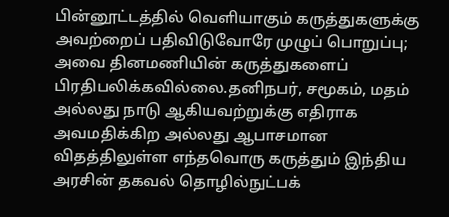பின்னூட்டத்தில் வெளியாகும் கருத்துகளுக்கு அவற்றைப் பதிவிடுவோரே முழுப் பொறுப்பு; அவை தினமணியின் கருத்துகளைப் பிரதிபலிக்கவில்லை.தனிநபர், சமூகம், மதம் அல்லது நாடு ஆகியவற்றுக்கு எதிராக அவமதிக்கிற அல்லது ஆபாசமான விதத்திலுள்ள எந்தவொரு கருத்தும் இந்திய அரசின் தகவல் தொழில்நுட்பக்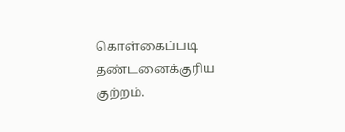கொள்கைப்படி தண்டனைக்குரிய குற்றம்.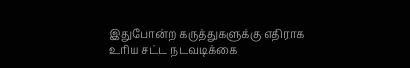இதுபோன்ற கருத்துகளுக்கு எதிராக உரிய சட்ட நடவடிக்கை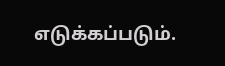எடுக்கப்படும்.